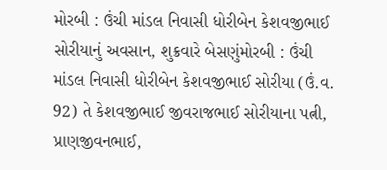મોરબી : ઉંચી માંડલ નિવાસી ધોરીબેન કેશવજીભાઈ સોરીયાનું અવસાન, શુક્રવારે બેસણુંમોરબી : ઉંચી માંડલ નિવાસી ધોરીબેન કેશવજીભાઈ સોરીયા (ઉં.વ. 92) તે કેશવજીભાઈ જીવરાજભાઈ સોરીયાના પત્ની, પ્રાણજીવનભાઈ,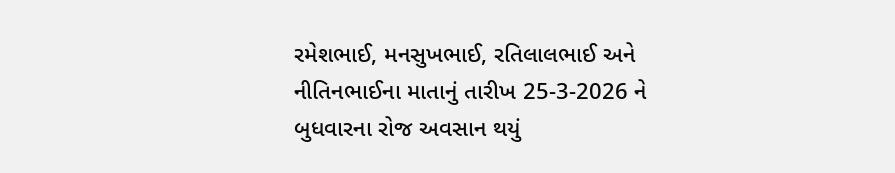રમેશભાઈ, મનસુખભાઈ, રતિલાલભાઈ અને નીતિનભાઈના માતાનું તારીખ 25-3-2026 ને બુધવારના રોજ અવસાન થયું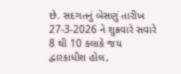છે. સદગતનું બેસણું તારીખ 27-3-2026 ને શુક્રવારે સવારે 8 થી 10 કલાકે જય દ્વારકાધીશ હોલ,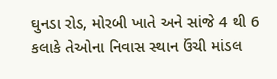ઘુનડા રોડ, મોરબી ખાતે અને સાંજે 4 થી 6 કલાકે તેઓના નિવાસ સ્થાન ઉંચી માંડલ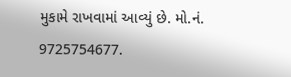મુકામે રાખવામાં આવ્યું છે. મો.નં. 9725754677.